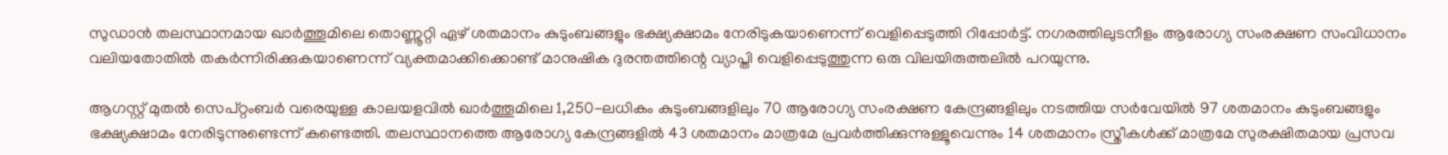സുഡാൻ തലസ്ഥാനമായ ഖാർത്തൂമിലെ തൊണ്ണൂറ്റി ഏഴ് ശതമാനം കുടുംബങ്ങളും ഭക്ഷ്യക്ഷാമം നേരിടുകയാണെന്ന് വെളിപ്പെടുത്തി റിപ്പോർട്ട്. നഗരത്തിലുടനീളം ആരോഗ്യ സംരക്ഷണ സംവിധാനം വലിയതോതിൽ തകർന്നിരിക്കുകയാണെന്ന് വ്യക്തമാക്കിക്കൊണ്ട് മാനുഷിക ദുരന്തത്തിന്റെ വ്യാപ്തി വെളിപ്പെടുത്തുന്ന ഒരു വിലയിരുത്തലിൽ പറയുന്നു.

ആഗസ്റ്റ് മുതൽ സെപ്റ്റംബർ വരെയുള്ള കാലയളവിൽ ഖാർത്തൂമിലെ 1,250-ലധികം കുടുംബങ്ങളിലും 70 ആരോഗ്യ സംരക്ഷണ കേന്ദ്രങ്ങളിലും നടത്തിയ സർവേയിൽ 97 ശതമാനം കുടുംബങ്ങളും ഭക്ഷ്യക്ഷാമം നേരിടുന്നുണ്ടെന്ന് കണ്ടെത്തി. തലസ്ഥാനത്തെ ആരോഗ്യ കേന്ദ്രങ്ങളിൽ 43 ശതമാനം മാത്രമേ പ്രവർത്തിക്കുന്നുള്ളൂവെന്നും 14 ശതമാനം സ്ത്രീകൾക്ക് മാത്രമേ സുരക്ഷിതമായ പ്രസവ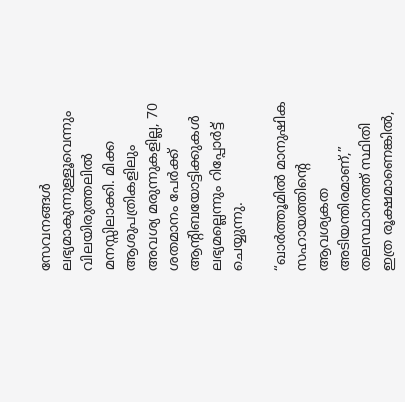സേവനങ്ങൾ ലഭ്യമാകുന്നുള്ളൂവെന്നും വിലയിരുത്തലിൽ മനസ്സിലാക്കി. മിക്ക ആശുപത്രികളിലും അവശ്യ മരുന്നുകളില്ല, 70 ശതമാനം പേർക്ക് ആന്റിബയോട്ടിക്കുകൾ ലഭ്യമല്ലെന്നും റിപ്പോർട്ട് ചെയ്യുന്നു.

“ഖാർത്തൂമിൽ മാനുഷിക സഹായത്തിന്റെ ആവശ്യകത അടിയന്തിരമാണ്,” തലസ്ഥാനത്ത് സ്ഥിതി ഇത്ര രൂക്ഷമാണെങ്കിൽ,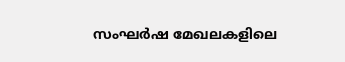സംഘർഷ മേഖലകളിലെ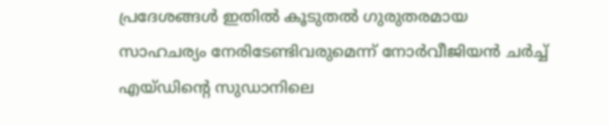പ്രദേശങ്ങൾ ഇതിൽ കൂടുതൽ ഗുരുതരമായ സാഹചര്യം നേരിടേണ്ടിവരുമെന്ന് നോർവീജിയൻ ചർച്ച് എയ്ഡിന്റെ സുഡാനിലെ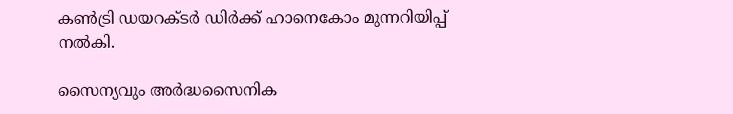കൺട്രി ഡയറക്ടർ ഡിർക്ക് ഹാനെകോം മുന്നറിയിപ്പ് നൽകി.

സൈന്യവും അർദ്ധസൈനിക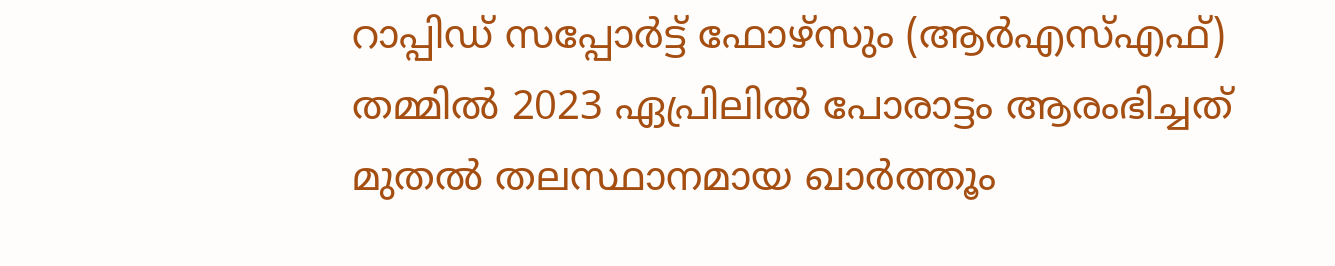റാപ്പിഡ് സപ്പോർട്ട് ഫോഴ്‌സും (ആർ‌എസ്‌എഫ്) തമ്മിൽ 2023 ഏപ്രിലിൽ പോരാട്ടം ആരംഭിച്ചത് മുതൽ തലസ്ഥാനമായ ഖാർത്തൂം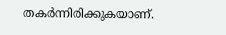തകർന്നിരിക്കുകയാണ്.